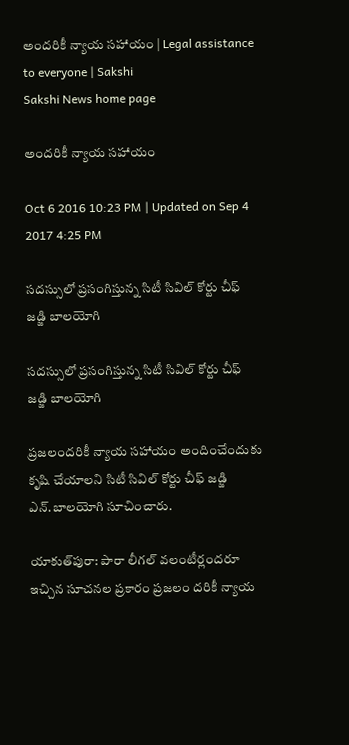అందరికీ న్యాయ సహాయం | Legal assistance to everyone | Sakshi
Sakshi News home page

అందరికీ న్యాయ సహాయం

Oct 6 2016 10:23 PM | Updated on Sep 4 2017 4:25 PM

సదస్సులో ప్రసంగిస్తున్న సిటీ సివిల్‌ కోర్టు చీఫ్‌ జడ్జి బాలయోగి

సదస్సులో ప్రసంగిస్తున్న సిటీ సివిల్‌ కోర్టు చీఫ్‌ జడ్జి బాలయోగి

ప్రజలందరికీ న్యాయ సహాయం అందించేందుకు కృషి చేయాలని సిటీ సివిల్‌ కోర్టు చీఫ్‌ జడ్జి ఎన్.బాలయోగి సూచించారు.

యాకుత్‌పురా: పారా లీగల్‌ వలంటీర్లందరూ ఇచ్చిన సూచనల ప్రకారం ప్రజలం దరికీ న్యాయ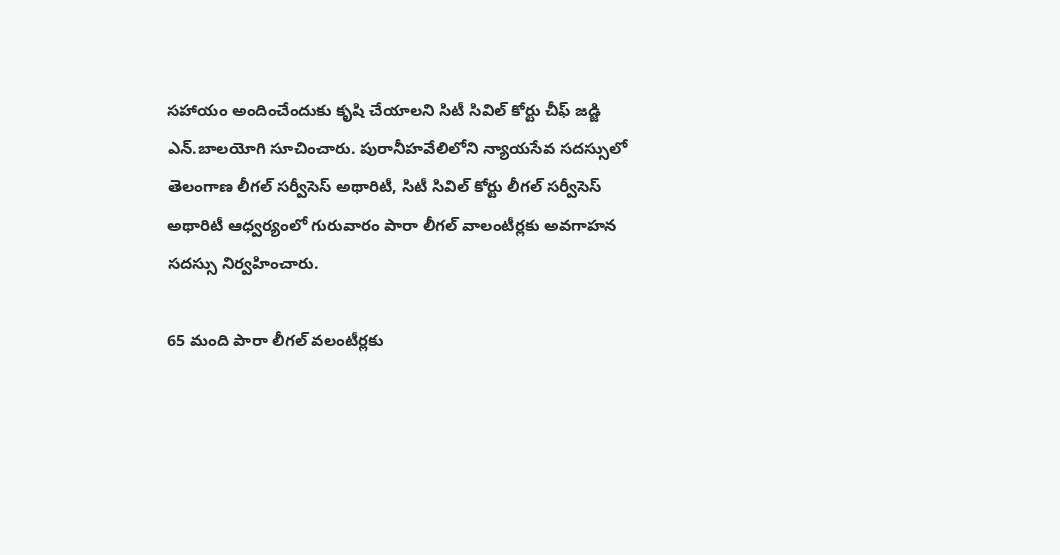సహాయం అందించేందుకు కృషి చేయాలని సిటీ సివిల్‌ కోర్టు చీఫ్‌ జడ్జి ఎన్.బాలయోగి సూచించారు. పురానీహవేలిలోని న్యాయసేవ సదస్సులో తెలంగాణ లీగల్‌ సర్వీసెస్‌ అథారిటీ, సిటీ సివిల్‌ కోర్టు లీగల్‌ సర్వీసెస్‌ అథారిటీ ఆధ్వర్యంలో గురువారం పారా లీగల్‌ వాలంటీర్లకు అవగాహన సదస్సు నిర్వహించారు.

65 మంది పారా లీగల్‌ వలంటీర్లకు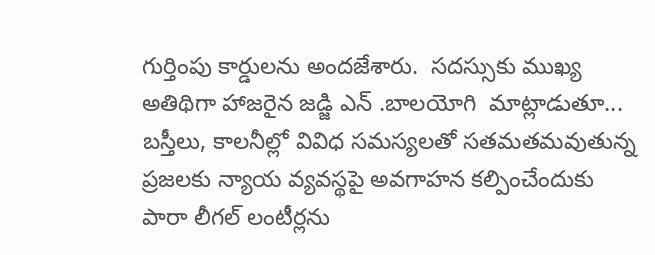గుర్తింపు కార్డులను అందజేశారు.  సదస్సుకు ముఖ్య అతిథిగా హాజరైన జడ్జి ఎన్ .బాలయోగి  మాట్లాడుతూ... బస్తీలు, కాలనీల్లో వివిధ సమస్యలతో సతమతమవుతున్న ప్రజలకు న్యాయ వ్యవస్థపై అవగాహన కల్పించేందుకు పారా లీగల్‌ లంటీర్లను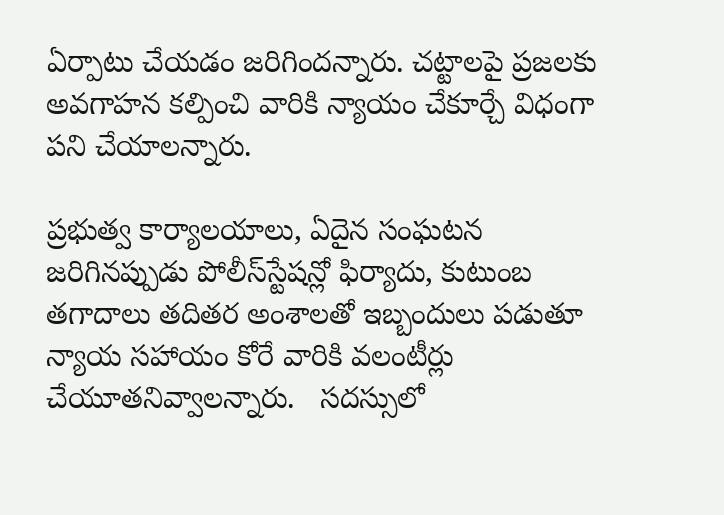ఏర్పాటు చేయడం జరిగిందన్నారు. చట్టాలపై ప్రజలకు అవగాహన కల్పించి వారికి న్యాయం చేకూర్చే విధంగా పని చేయాలన్నారు.

ప్రభుత్వ కార్యాలయాలు, ఏదైన సంఘటన జరిగినప్పుడు పోలీస్‌స్టేషన్లో ఫిర్యాదు, కుటుంబ తగాదాలు తదితర అంశాలతో ఇబ్బందులు పడుతూ న్యాయ సహాయం కోరే వారికి వలంటీర్లు చేయూతనివ్వాలన్నారు.   సదస్సులో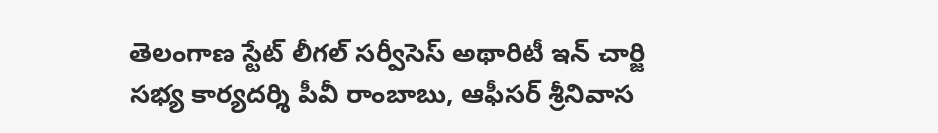తెలంగాణ స్టేట్‌ లీగల్‌ సర్వీసెస్‌ అథారిటీ ఇన్ చార్జి సభ్య కార్యదర్శి పీవీ రాంబాబు, ఆఫీసర్‌ శ్రీనివాస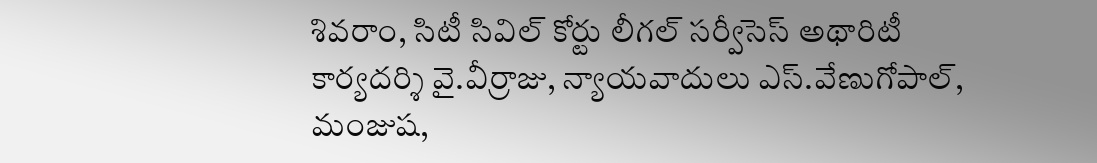శివరాం, సిటీ సివిల్‌ కోర్టు లీగల్‌ సర్వీసెస్‌ అథారిటీ కార్యదర్శి వై.వీర్రాజు, న్యాయవాదులు ఎస్‌.వేణుగోపాల్, మంజుష,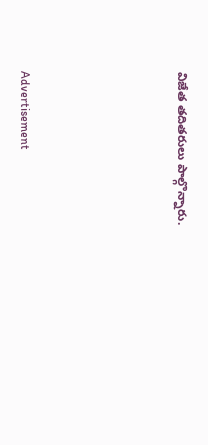విజేత తదితరులు పాల్గొన్నారు.





Advertisement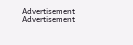Advertisement
Advertisement